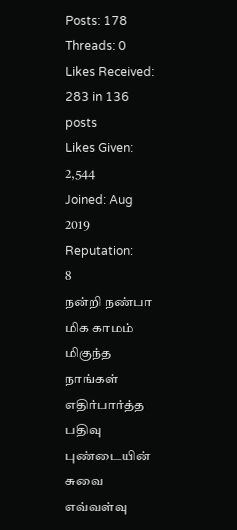Posts: 178
Threads: 0
Likes Received: 283 in 136 posts
Likes Given: 2,544
Joined: Aug 2019
Reputation:
8
நன்றி நண்பா மிக காமம் மிகுந்த நாங்கள் எதிர்பார்த்த பதிவு
புண்டையின் சுவை எவ்வள்வு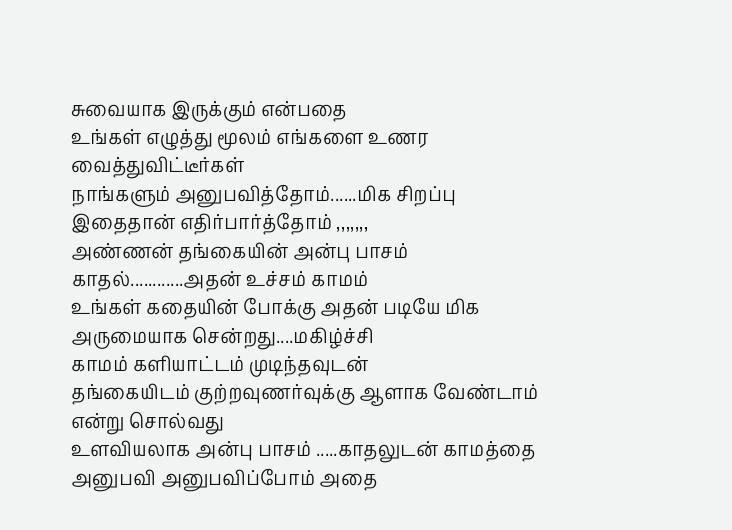சுவையாக இருக்கும் என்பதை
உங்கள் எழுத்து மூலம் எங்களை உணர வைத்துவிட்டீர்கள்
நாங்களும் அனுபவித்தோம்......மிக சிறப்பு
இதைதான் எதிர்பார்த்தோம் ,,,,,,,
அண்ணன் தங்கையின் அன்பு பாசம் காதல்............அதன் உச்சம் காமம்
உங்கள் கதையின் போக்கு அதன் படியே மிக அருமையாக சென்றது....மகிழ்ச்சி
காமம் களியாட்டம் முடிந்தவுடன்
தங்கையிடம் குற்றவுணர்வுக்கு ஆளாக வேண்டாம் என்று சொல்வது
உளவியலாக அன்பு பாசம் .....காதலுடன் காமத்தை அனுபவி அனுபவிப்போம் அதை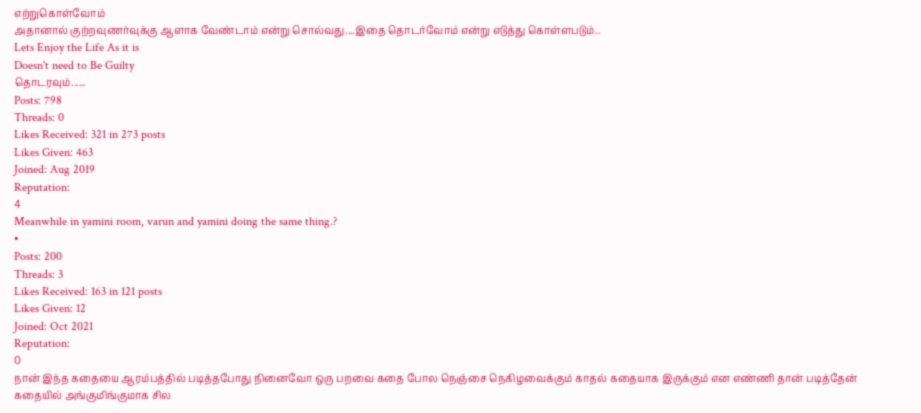எற்றுகொள்வோம்
அதானால் குற்றவுணர்வுக்கு ஆளாக வேண்டாம் என்று சொல்வது....இதை தொடர்வோம் என்று எடுத்து கொள்ளபடும்..
Lets Enjoy the Life As it is
Doesn't need to Be Guilty
தொடரவும்......
Posts: 798
Threads: 0
Likes Received: 321 in 273 posts
Likes Given: 463
Joined: Aug 2019
Reputation:
4
Meanwhile in yamini room, varun and yamini doing the same thing.?
•
Posts: 200
Threads: 3
Likes Received: 163 in 121 posts
Likes Given: 12
Joined: Oct 2021
Reputation:
0
நான் இந்த கதையை ஆரம்பத்தில் படித்தபோது நினைவோ ஒரு பறவை கதை போல நெஞ்சை நெகிழவைக்கும் காதல் கதையாக இருக்கும் என எண்ணி தான் படித்தேன் கதையில் அங்குமிங்குமாக சில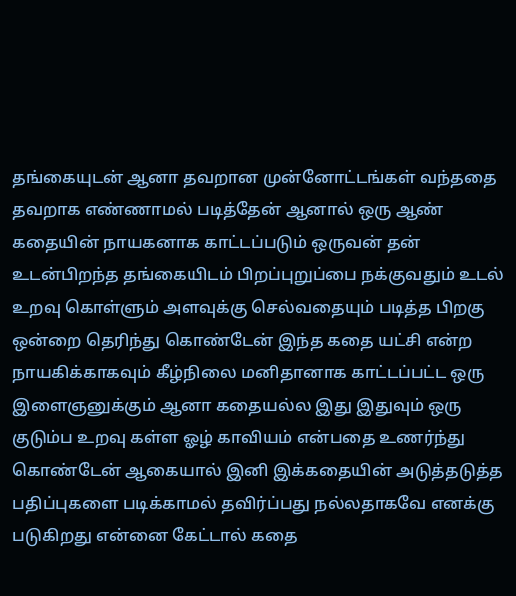தங்கையுடன் ஆனா தவறான முன்னோட்டங்கள் வந்ததை தவறாக எண்ணாமல் படித்தேன் ஆனால் ஒரு ஆண் கதையின் நாயகனாக காட்டப்படும் ஒருவன் தன் உடன்பிறந்த தங்கையிடம் பிறப்புறுப்பை நக்குவதும் உடல் உறவு கொள்ளும் அளவுக்கு செல்வதையும் படித்த பிறகு ஒன்றை தெரிந்து கொண்டேன் இந்த கதை யட்சி என்ற நாயகிக்காகவும் கீழ்நிலை மனிதானாக காட்டப்பட்ட ஒரு இளைஞனுக்கும் ஆனா கதையல்ல இது இதுவும் ஒரு குடும்ப உறவு கள்ள ஓழ் காவியம் என்பதை உணர்ந்து கொண்டேன் ஆகையால் இனி இக்கதையின் அடுத்தடுத்த பதிப்புகளை படிக்காமல் தவிர்ப்பது நல்லதாகவே எனக்கு படுகிறது என்னை கேட்டால் கதை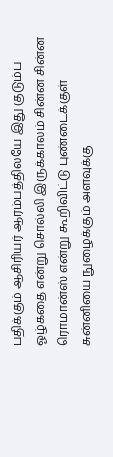பதிக்கும் ஆசிரியர் ஆரம்பத்திலயே இது குடும்ப ஓழ்கதை என்று சொல்லி இருக்காலம் சின்ன சின்ன ரொமான்ஸ் என்று கூறிவிட்டு புண்டைக்குள் சுன்னியை நுழைக்கும் அளவுக்கு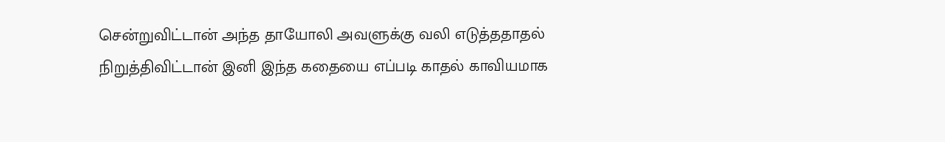சென்றுவிட்டான் அந்த தாயோலி அவளுக்கு வலி எடுத்ததாதல் நிறுத்திவிட்டான் இனி இந்த கதையை எப்படி காதல் காவியமாக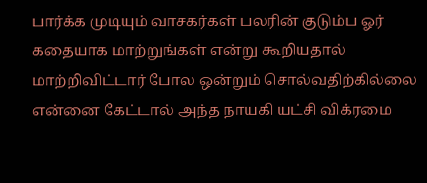பார்க்க முடியும் வாசகர்கள் பலரின் குடும்ப ஓர் கதையாக மாற்றுங்கள் என்று கூறியதால் மாற்றிவிட்டார் போல ஒன்றும் சொல்வதிற்கில்லை என்னை கேட்டால் அந்த நாயகி யட்சி விக்ரமை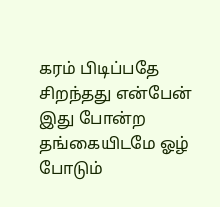கரம் பிடிப்பதே சிறந்தது என்பேன் இது போன்ற தங்கையிடமே ஓழ் போடும்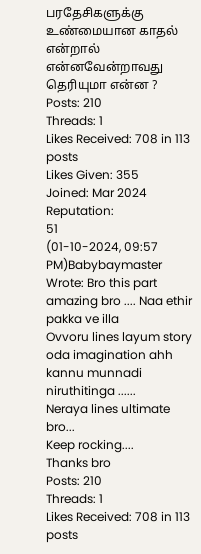பரதேசிகளுக்கு உண்மையான காதல் என்றால் என்னவேன்றாவது தெரியுமா என்ன ?
Posts: 210
Threads: 1
Likes Received: 708 in 113 posts
Likes Given: 355
Joined: Mar 2024
Reputation:
51
(01-10-2024, 09:57 PM)Babybaymaster Wrote: Bro this part amazing bro .... Naa ethir pakka ve illa
Ovvoru lines layum story oda imagination ahh kannu munnadi niruthitinga ......
Neraya lines ultimate bro...
Keep rocking....
Thanks bro
Posts: 210
Threads: 1
Likes Received: 708 in 113 posts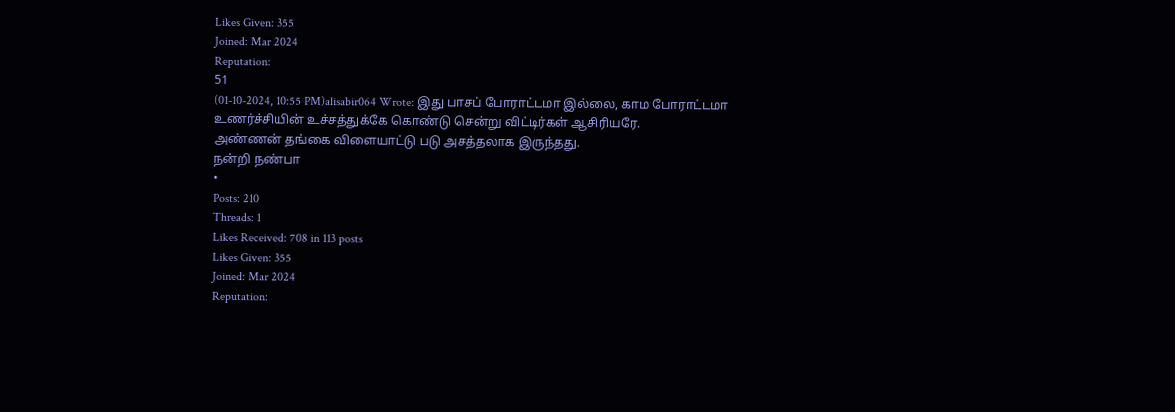Likes Given: 355
Joined: Mar 2024
Reputation:
51
(01-10-2024, 10:55 PM)alisabir064 Wrote: இது பாசப் போராட்டமா இல்லை, காம போராட்டமா
உணர்ச்சியின் உச்சத்துக்கே கொண்டு சென்று விட்டிர்கள் ஆசிரியரே.
அண்ணன் தங்கை விளையாட்டு படு அசத்தலாக இருந்தது.
நன்றி நண்பா
•
Posts: 210
Threads: 1
Likes Received: 708 in 113 posts
Likes Given: 355
Joined: Mar 2024
Reputation: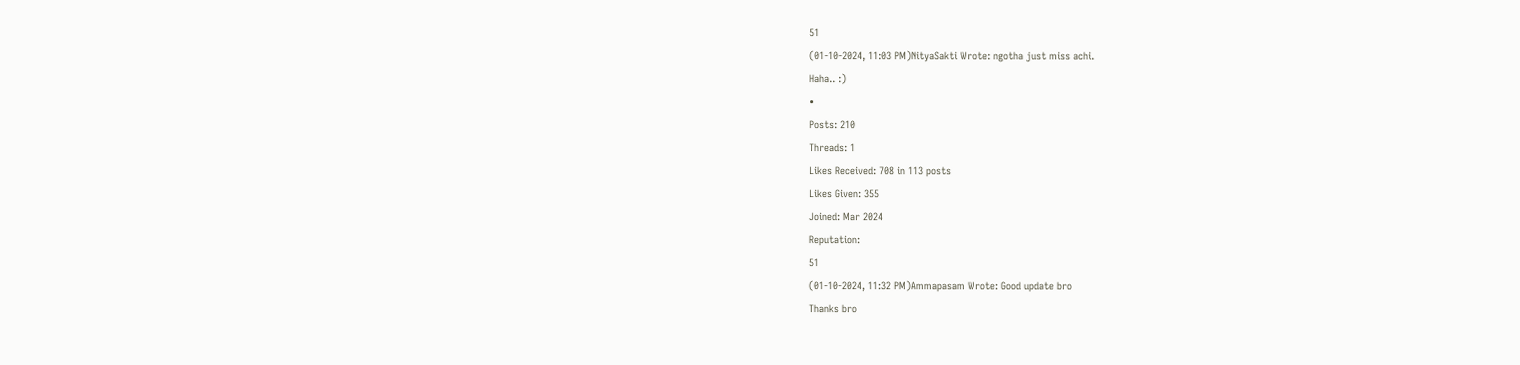51
(01-10-2024, 11:03 PM)NityaSakti Wrote: ngotha just miss achi.
Haha.. :)
•
Posts: 210
Threads: 1
Likes Received: 708 in 113 posts
Likes Given: 355
Joined: Mar 2024
Reputation:
51
(01-10-2024, 11:32 PM)Ammapasam Wrote: Good update bro
Thanks bro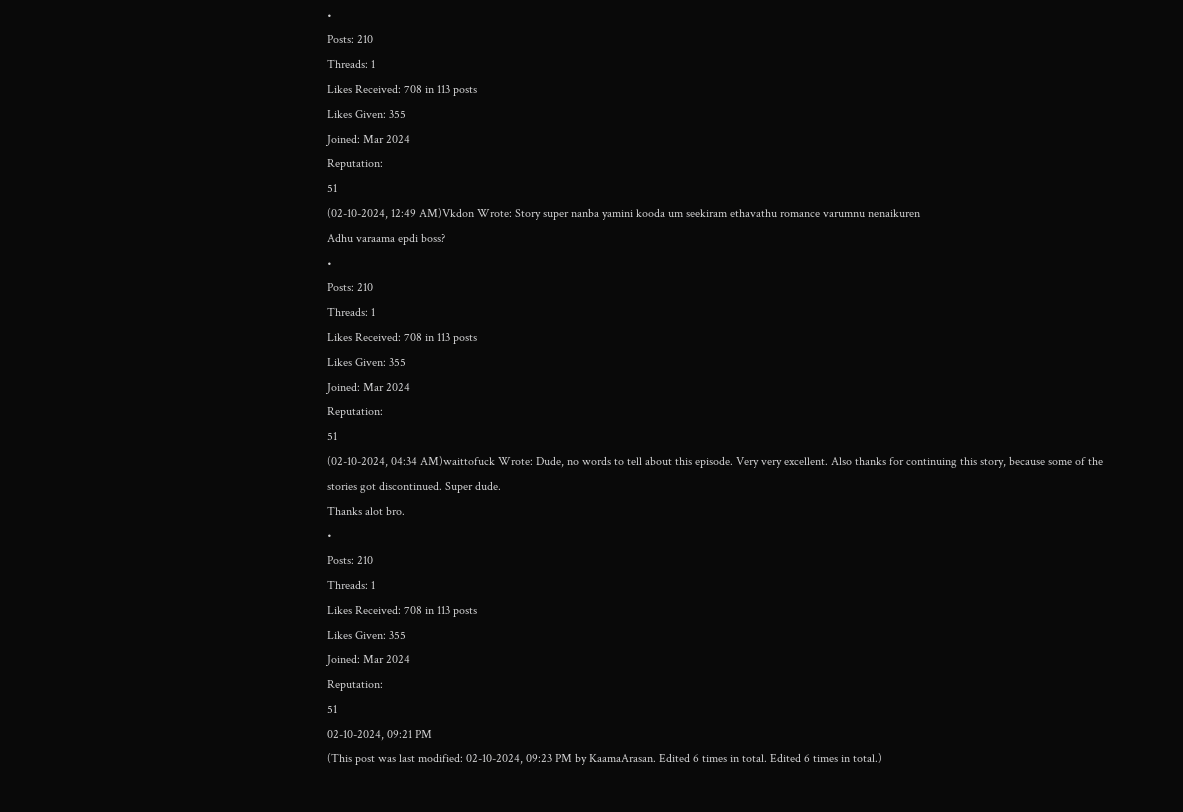•
Posts: 210
Threads: 1
Likes Received: 708 in 113 posts
Likes Given: 355
Joined: Mar 2024
Reputation:
51
(02-10-2024, 12:49 AM)Vkdon Wrote: Story super nanba yamini kooda um seekiram ethavathu romance varumnu nenaikuren
Adhu varaama epdi boss?
•
Posts: 210
Threads: 1
Likes Received: 708 in 113 posts
Likes Given: 355
Joined: Mar 2024
Reputation:
51
(02-10-2024, 04:34 AM)waittofuck Wrote: Dude, no words to tell about this episode. Very very excellent. Also thanks for continuing this story, because some of the stories got discontinued. Super dude.
Thanks alot bro.
•
Posts: 210
Threads: 1
Likes Received: 708 in 113 posts
Likes Given: 355
Joined: Mar 2024
Reputation:
51
02-10-2024, 09:21 PM
(This post was last modified: 02-10-2024, 09:23 PM by KaamaArasan. Edited 6 times in total. Edited 6 times in total.)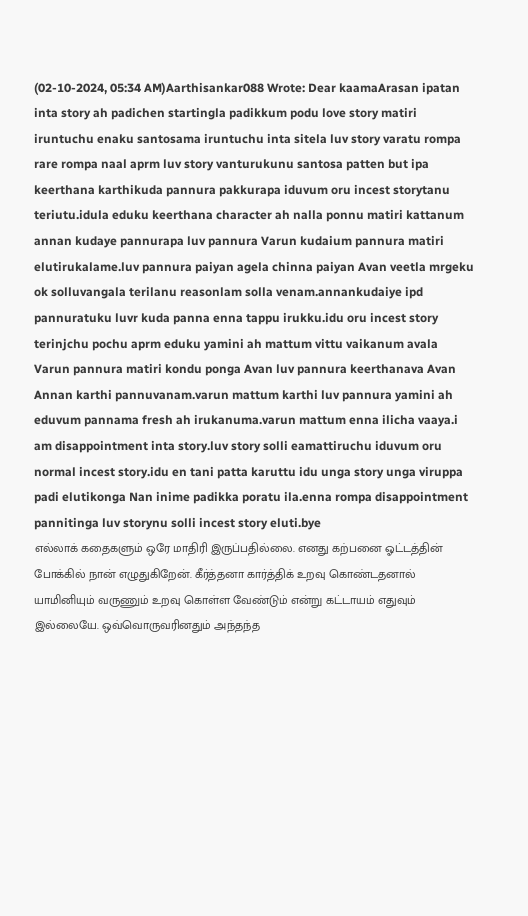(02-10-2024, 05:34 AM)Aarthisankar088 Wrote: Dear kaamaArasan ipatan inta story ah padichen startingla padikkum podu love story matiri iruntuchu enaku santosama iruntuchu inta sitela luv story varatu rompa rare rompa naal aprm luv story vanturukunu santosa patten but ipa keerthana karthikuda pannura pakkurapa iduvum oru incest storytanu teriutu.idula eduku keerthana character ah nalla ponnu matiri kattanum annan kudaye pannurapa luv pannura Varun kudaium pannura matiri elutirukalame.luv pannura paiyan agela chinna paiyan Avan veetla mrgeku ok solluvangala terilanu reasonlam solla venam.annankudaiye ipd pannuratuku luvr kuda panna enna tappu irukku.idu oru incest story terinjchu pochu aprm eduku yamini ah mattum vittu vaikanum avala Varun pannura matiri kondu ponga Avan luv pannura keerthanava Avan Annan karthi pannuvanam.varun mattum karthi luv pannura yamini ah eduvum pannama fresh ah irukanuma.varun mattum enna ilicha vaaya.i am disappointment inta story.luv story solli eamattiruchu iduvum oru normal incest story.idu en tani patta karuttu idu unga story unga viruppa padi elutikonga Nan inime padikka poratu ila.enna rompa disappointment pannitinga luv storynu solli incest story eluti.bye
எல்லாக் கதைகளும் ஒரே மாதிரி இருப்பதில்லை. எனது கற்பனை ஓட்டத்தின் போக்கில் நான் எழுதுகிறேன். கீர்த்தனா கார்த்திக் உறவு கொண்டதனால் யாமினியும் வருணும் உறவு கொள்ள வேண்டும் என்று கட்டாயம் எதுவும் இல்லையே. ஒவ்வொருவரினதும் அந்தந்த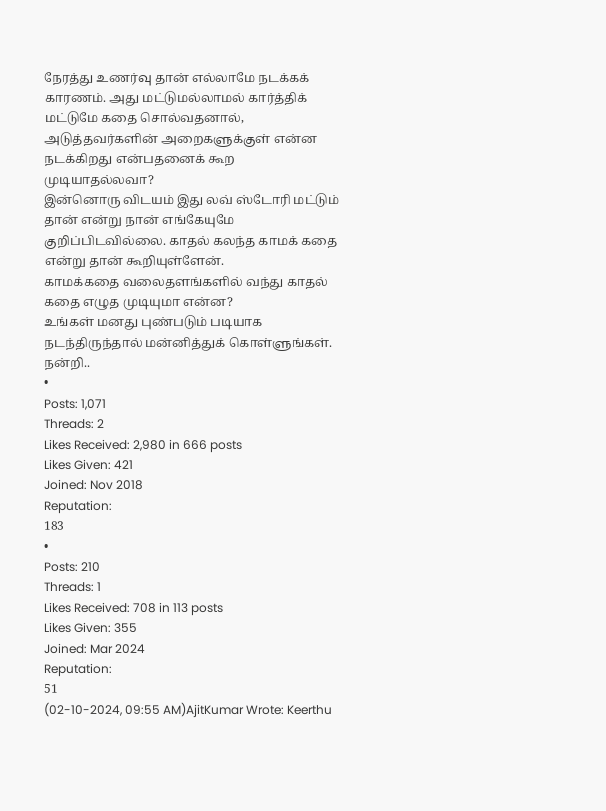நேரத்து உணர்வு தான் எல்லாமே நடக்கக் காரணம். அது மட்டுமல்லாமல் கார்த்திக் மட்டுமே கதை சொல்வதனால், அடுத்தவர்களின் அறைகளுக்குள் என்ன நடக்கிறது என்பதனைக் கூற முடியாதல்லவா?
இன்னொரு விடயம் இது லவ் ஸ்டோரி மட்டும் தான் என்று நான் எங்கேயுமே குறிப்பிடவில்லை. காதல் கலந்த காமக் கதை என்று தான் கூறியுள்ளேன்.
காமக்கதை வலைதளங்களில் வந்து காதல் கதை எழுத முடியுமா என்ன?
உங்கள் மனது புண்படும் படியாக நடந்திருந்தால் மன்னித்துக் கொள்ளுங்கள்.
நன்றி..
•
Posts: 1,071
Threads: 2
Likes Received: 2,980 in 666 posts
Likes Given: 421
Joined: Nov 2018
Reputation:
183
•
Posts: 210
Threads: 1
Likes Received: 708 in 113 posts
Likes Given: 355
Joined: Mar 2024
Reputation:
51
(02-10-2024, 09:55 AM)AjitKumar Wrote: Keerthu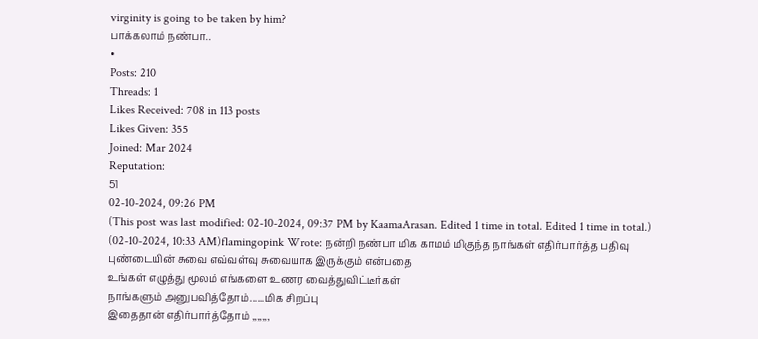virginity is going to be taken by him?
பாக்கலாம் நண்பா..
•
Posts: 210
Threads: 1
Likes Received: 708 in 113 posts
Likes Given: 355
Joined: Mar 2024
Reputation:
51
02-10-2024, 09:26 PM
(This post was last modified: 02-10-2024, 09:37 PM by KaamaArasan. Edited 1 time in total. Edited 1 time in total.)
(02-10-2024, 10:33 AM)flamingopink Wrote: நன்றி நண்பா மிக காமம் மிகுந்த நாங்கள் எதிர்பார்த்த பதிவு
புண்டையின் சுவை எவ்வள்வு சுவையாக இருக்கும் என்பதை
உங்கள் எழுத்து மூலம் எங்களை உணர வைத்துவிட்டீர்கள்
நாங்களும் அனுபவித்தோம்......மிக சிறப்பு
இதைதான் எதிர்பார்த்தோம் ,,,,,,,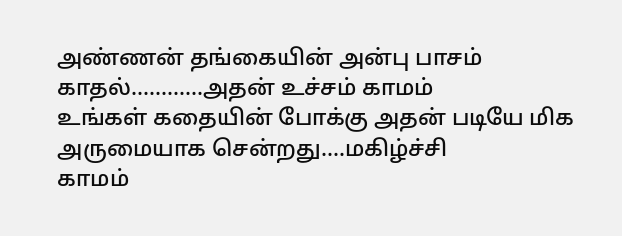அண்ணன் தங்கையின் அன்பு பாசம் காதல்............அதன் உச்சம் காமம்
உங்கள் கதையின் போக்கு அதன் படியே மிக அருமையாக சென்றது....மகிழ்ச்சி
காமம்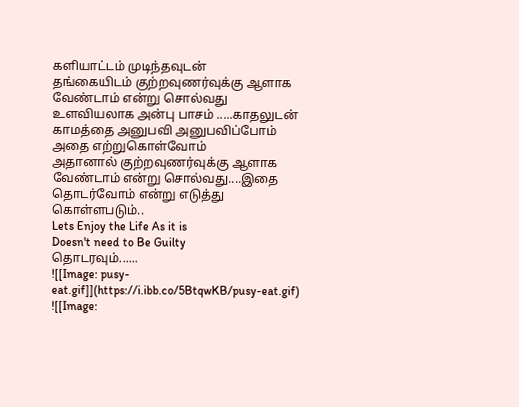களியாட்டம் முடிந்தவுடன்
தங்கையிடம் குற்றவுணர்வுக்கு ஆளாக வேண்டாம் என்று சொல்வது
உளவியலாக அன்பு பாசம் .....காதலுடன் காமத்தை அனுபவி அனுபவிப்போம் அதை எற்றுகொள்வோம்
அதானால் குற்றவுணர்வுக்கு ஆளாக வேண்டாம் என்று சொல்வது....இதை தொடர்வோம் என்று எடுத்து கொள்ளபடும்..
Lets Enjoy the Life As it is
Doesn't need to Be Guilty
தொடரவும்......
![[Image: pusy-eat.gif]](https://i.ibb.co/5BtqwKB/pusy-eat.gif)
![[Image: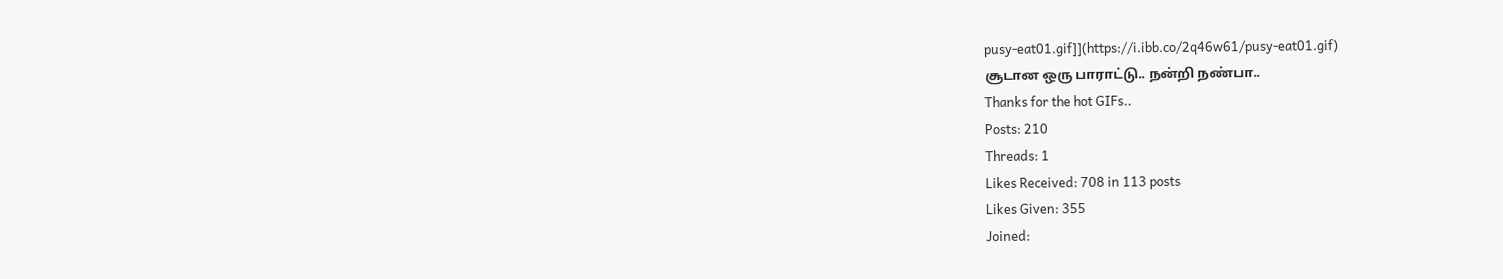pusy-eat01.gif]](https://i.ibb.co/2q46w61/pusy-eat01.gif)
சூடான ஒரு பாராட்டு.. நன்றி நண்பா..
Thanks for the hot GIFs..
Posts: 210
Threads: 1
Likes Received: 708 in 113 posts
Likes Given: 355
Joined: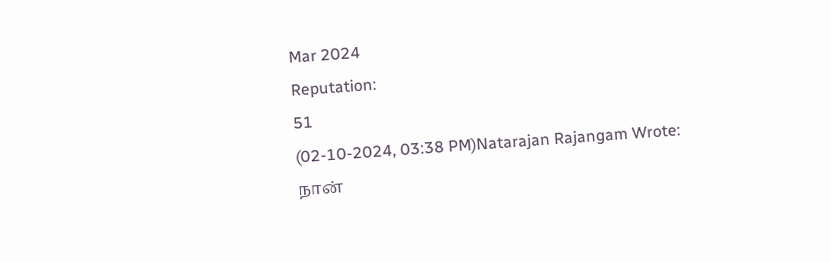Mar 2024
Reputation:
51
(02-10-2024, 03:38 PM)Natarajan Rajangam Wrote: நான்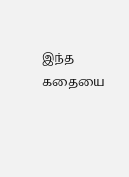இந்த கதையை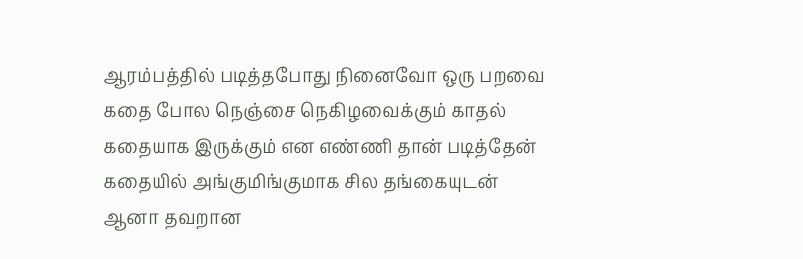ஆரம்பத்தில் படித்தபோது நினைவோ ஒரு பறவை கதை போல நெஞ்சை நெகிழவைக்கும் காதல் கதையாக இருக்கும் என எண்ணி தான் படித்தேன் கதையில் அங்குமிங்குமாக சில தங்கையுடன் ஆனா தவறான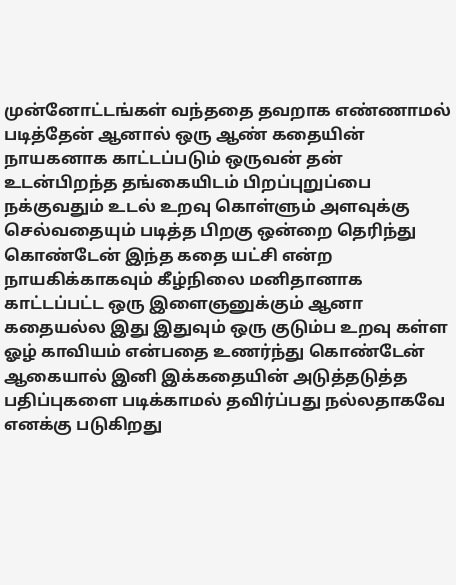முன்னோட்டங்கள் வந்ததை தவறாக எண்ணாமல் படித்தேன் ஆனால் ஒரு ஆண் கதையின் நாயகனாக காட்டப்படும் ஒருவன் தன் உடன்பிறந்த தங்கையிடம் பிறப்புறுப்பை நக்குவதும் உடல் உறவு கொள்ளும் அளவுக்கு செல்வதையும் படித்த பிறகு ஒன்றை தெரிந்து கொண்டேன் இந்த கதை யட்சி என்ற நாயகிக்காகவும் கீழ்நிலை மனிதானாக காட்டப்பட்ட ஒரு இளைஞனுக்கும் ஆனா கதையல்ல இது இதுவும் ஒரு குடும்ப உறவு கள்ள ஓழ் காவியம் என்பதை உணர்ந்து கொண்டேன் ஆகையால் இனி இக்கதையின் அடுத்தடுத்த பதிப்புகளை படிக்காமல் தவிர்ப்பது நல்லதாகவே எனக்கு படுகிறது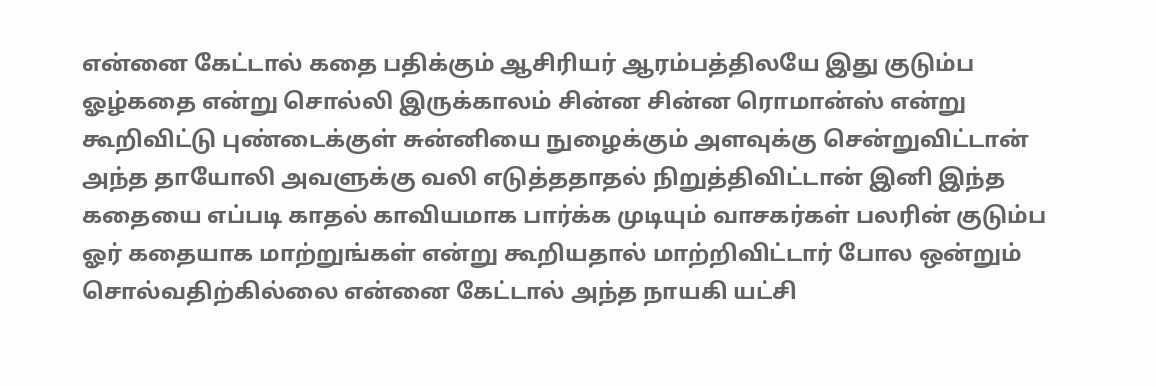என்னை கேட்டால் கதை பதிக்கும் ஆசிரியர் ஆரம்பத்திலயே இது குடும்ப ஓழ்கதை என்று சொல்லி இருக்காலம் சின்ன சின்ன ரொமான்ஸ் என்று கூறிவிட்டு புண்டைக்குள் சுன்னியை நுழைக்கும் அளவுக்கு சென்றுவிட்டான் அந்த தாயோலி அவளுக்கு வலி எடுத்ததாதல் நிறுத்திவிட்டான் இனி இந்த கதையை எப்படி காதல் காவியமாக பார்க்க முடியும் வாசகர்கள் பலரின் குடும்ப ஓர் கதையாக மாற்றுங்கள் என்று கூறியதால் மாற்றிவிட்டார் போல ஒன்றும் சொல்வதிற்கில்லை என்னை கேட்டால் அந்த நாயகி யட்சி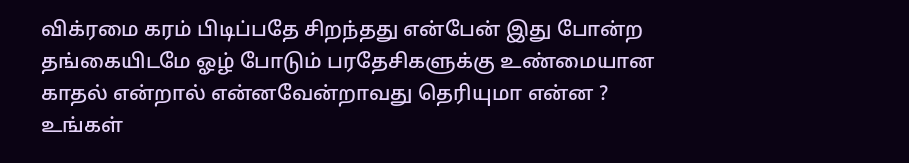விக்ரமை கரம் பிடிப்பதே சிறந்தது என்பேன் இது போன்ற தங்கையிடமே ஓழ் போடும் பரதேசிகளுக்கு உண்மையான காதல் என்றால் என்னவேன்றாவது தெரியுமா என்ன ?
உங்கள்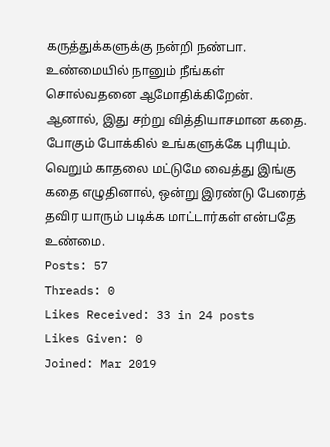கருத்துக்களுக்கு நன்றி நண்பா. உண்மையில் நானும் நீங்கள் சொல்வதனை ஆமோதிக்கிறேன். ஆனால், இது சற்று வித்தியாசமான கதை. போகும் போக்கில் உங்களுக்கே புரியும். வெறும் காதலை மட்டுமே வைத்து இங்கு கதை எழுதினால், ஒன்று இரண்டு பேரைத் தவிர யாரும் படிக்க மாட்டார்கள் என்பதே உண்மை.
Posts: 57
Threads: 0
Likes Received: 33 in 24 posts
Likes Given: 0
Joined: Mar 2019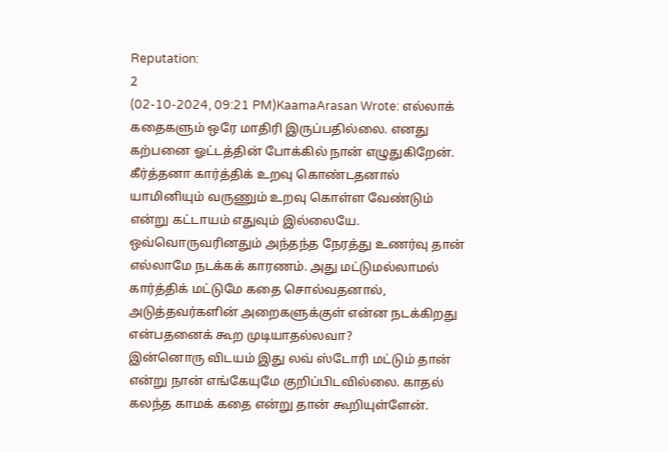Reputation:
2
(02-10-2024, 09:21 PM)KaamaArasan Wrote: எல்லாக் கதைகளும் ஒரே மாதிரி இருப்பதில்லை. எனது கற்பனை ஓட்டத்தின் போக்கில் நான் எழுதுகிறேன். கீர்த்தனா கார்த்திக் உறவு கொண்டதனால் யாமினியும் வருணும் உறவு கொள்ள வேண்டும் என்று கட்டாயம் எதுவும் இல்லையே. ஒவ்வொருவரினதும் அந்தந்த நேரத்து உணர்வு தான் எல்லாமே நடக்கக் காரணம். அது மட்டுமல்லாமல் கார்த்திக் மட்டுமே கதை சொல்வதனால், அடுத்தவர்களின் அறைகளுக்குள் என்ன நடக்கிறது என்பதனைக் கூற முடியாதல்லவா?
இன்னொரு விடயம் இது லவ் ஸ்டோரி மட்டும் தான் என்று நான் எங்கேயுமே குறிப்பிடவில்லை. காதல் கலந்த காமக் கதை என்று தான் கூறியுள்ளேன்.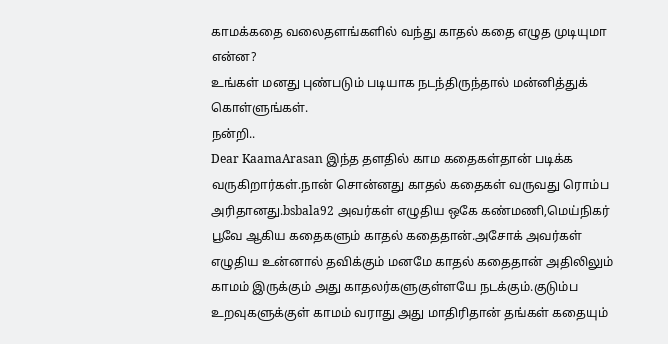காமக்கதை வலைதளங்களில் வந்து காதல் கதை எழுத முடியுமா என்ன?
உங்கள் மனது புண்படும் படியாக நடந்திருந்தால் மன்னித்துக் கொள்ளுங்கள்.
நன்றி..
Dear KaamaArasan இந்த தளதில் காம கதைகள்தான் படிக்க வருகிறார்கள்.நான் சொன்னது காதல் கதைகள் வருவது ரொம்ப அரிதானது.bsbala92 அவர்கள் எழுதிய ஒகே கண்மணி,மெய்நிகர் பூவே ஆகிய கதைகளும் காதல் கதைதான்.அசோக் அவர்கள் எழுதிய உன்னால் தவிக்கும் மனமே காதல் கதைதான் அதிலிலும் காமம் இருக்கும் அது காதலர்களுகுள்ளயே நடக்கும்.குடும்ப உறவுகளுக்குள் காமம் வராது அது மாதிரிதான் தங்கள் கதையும்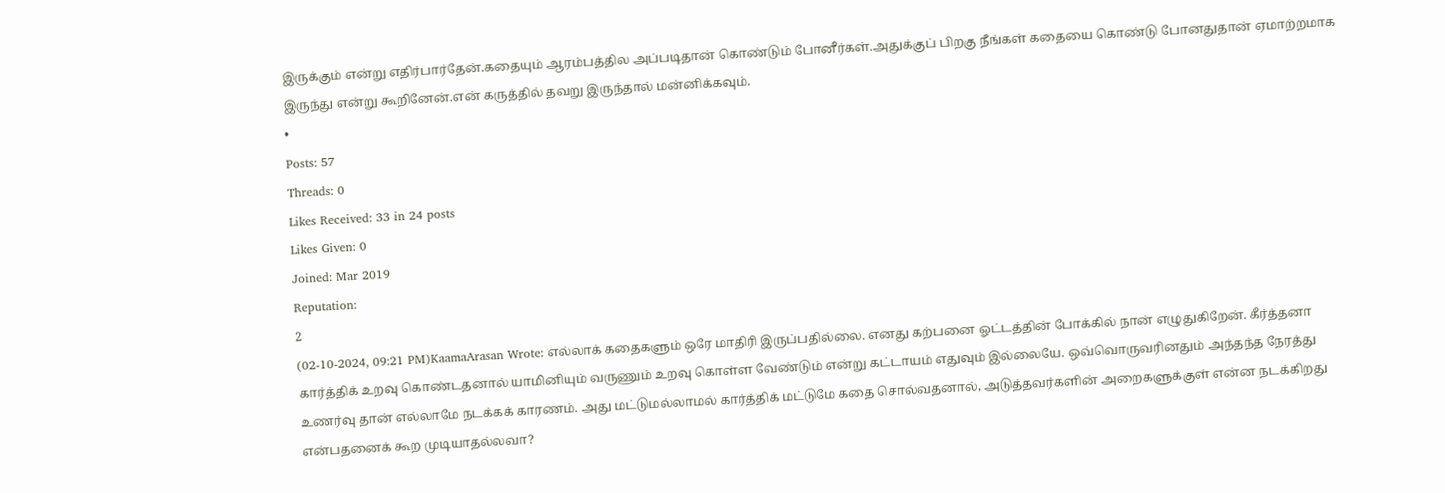இருக்கும் என்று எதிர்பார்தேன்.கதையும் ஆரம்பத்தில அப்படிதான் கொண்டும் போனீர்கள்.அதுக்குப் பிறகு நீங்கள் கதையை கொண்டு போனதுதான் ஏமாற்றமாக இருந்து என்று கூறினேன்.என் கருத்தில் தவறு இருந்தால் மன்னிக்கவும்.
•
Posts: 57
Threads: 0
Likes Received: 33 in 24 posts
Likes Given: 0
Joined: Mar 2019
Reputation:
2
(02-10-2024, 09:21 PM)KaamaArasan Wrote: எல்லாக் கதைகளும் ஒரே மாதிரி இருப்பதில்லை. எனது கற்பனை ஓட்டத்தின் போக்கில் நான் எழுதுகிறேன். கீர்த்தனா கார்த்திக் உறவு கொண்டதனால் யாமினியும் வருணும் உறவு கொள்ள வேண்டும் என்று கட்டாயம் எதுவும் இல்லையே. ஒவ்வொருவரினதும் அந்தந்த நேரத்து உணர்வு தான் எல்லாமே நடக்கக் காரணம். அது மட்டுமல்லாமல் கார்த்திக் மட்டுமே கதை சொல்வதனால், அடுத்தவர்களின் அறைகளுக்குள் என்ன நடக்கிறது என்பதனைக் கூற முடியாதல்லவா?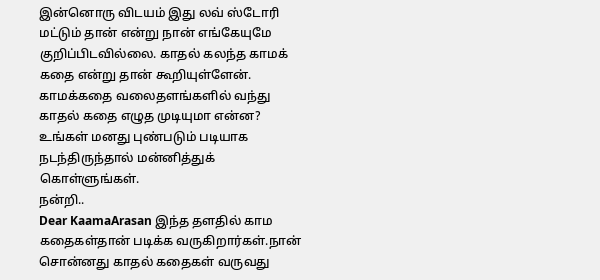இன்னொரு விடயம் இது லவ் ஸ்டோரி மட்டும் தான் என்று நான் எங்கேயுமே குறிப்பிடவில்லை. காதல் கலந்த காமக் கதை என்று தான் கூறியுள்ளேன்.
காமக்கதை வலைதளங்களில் வந்து காதல் கதை எழுத முடியுமா என்ன?
உங்கள் மனது புண்படும் படியாக நடந்திருந்தால் மன்னித்துக் கொள்ளுங்கள்.
நன்றி..
Dear KaamaArasan இந்த தளதில் காம கதைகள்தான் படிக்க வருகிறார்கள்.நான் சொன்னது காதல் கதைகள் வருவது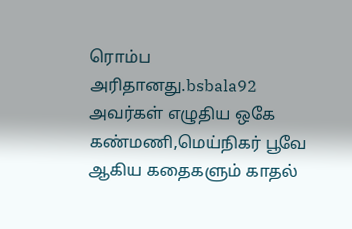ரொம்ப அரிதானது.bsbala92 அவர்கள் எழுதிய ஒகே கண்மணி,மெய்நிகர் பூவே ஆகிய கதைகளும் காதல்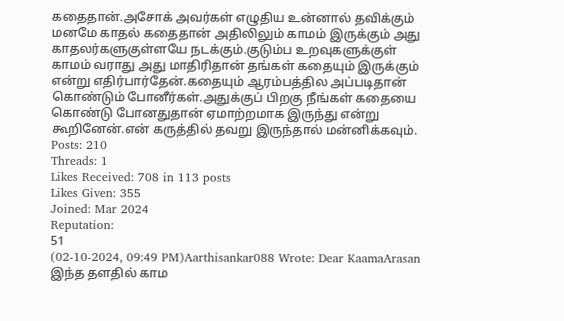கதைதான்.அசோக் அவர்கள் எழுதிய உன்னால் தவிக்கும் மனமே காதல் கதைதான் அதிலிலும் காமம் இருக்கும் அது காதலர்களுகுள்ளயே நடக்கும்.குடும்ப உறவுகளுக்குள் காமம் வராது அது மாதிரிதான் தங்கள் கதையும் இருக்கும் என்று எதிர்பார்தேன்.கதையும் ஆரம்பத்தில அப்படிதான் கொண்டும் போனீர்கள்.அதுக்குப் பிறகு நீங்கள் கதையை கொண்டு போனதுதான் ஏமாற்றமாக இருந்து என்று கூறினேன்.என் கருத்தில் தவறு இருந்தால் மன்னிக்கவும்.
Posts: 210
Threads: 1
Likes Received: 708 in 113 posts
Likes Given: 355
Joined: Mar 2024
Reputation:
51
(02-10-2024, 09:49 PM)Aarthisankar088 Wrote: Dear KaamaArasan இந்த தளதில் காம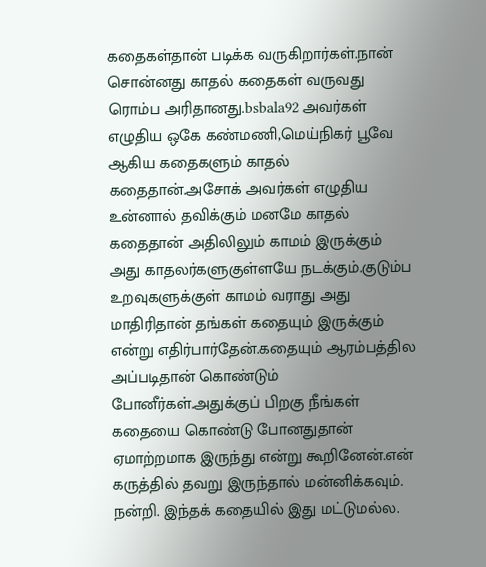கதைகள்தான் படிக்க வருகிறார்கள்.நான் சொன்னது காதல் கதைகள் வருவது ரொம்ப அரிதானது.bsbala92 அவர்கள் எழுதிய ஒகே கண்மணி,மெய்நிகர் பூவே ஆகிய கதைகளும் காதல் கதைதான்.அசோக் அவர்கள் எழுதிய உன்னால் தவிக்கும் மனமே காதல் கதைதான் அதிலிலும் காமம் இருக்கும் அது காதலர்களுகுள்ளயே நடக்கும்.குடும்ப உறவுகளுக்குள் காமம் வராது அது மாதிரிதான் தங்கள் கதையும் இருக்கும் என்று எதிர்பார்தேன்.கதையும் ஆரம்பத்தில அப்படிதான் கொண்டும் போனீர்கள்.அதுக்குப் பிறகு நீங்கள் கதையை கொண்டு போனதுதான் ஏமாற்றமாக இருந்து என்று கூறினேன்.என் கருத்தில் தவறு இருந்தால் மன்னிக்கவும்.
நன்றி. இந்தக் கதையில் இது மட்டுமல்ல.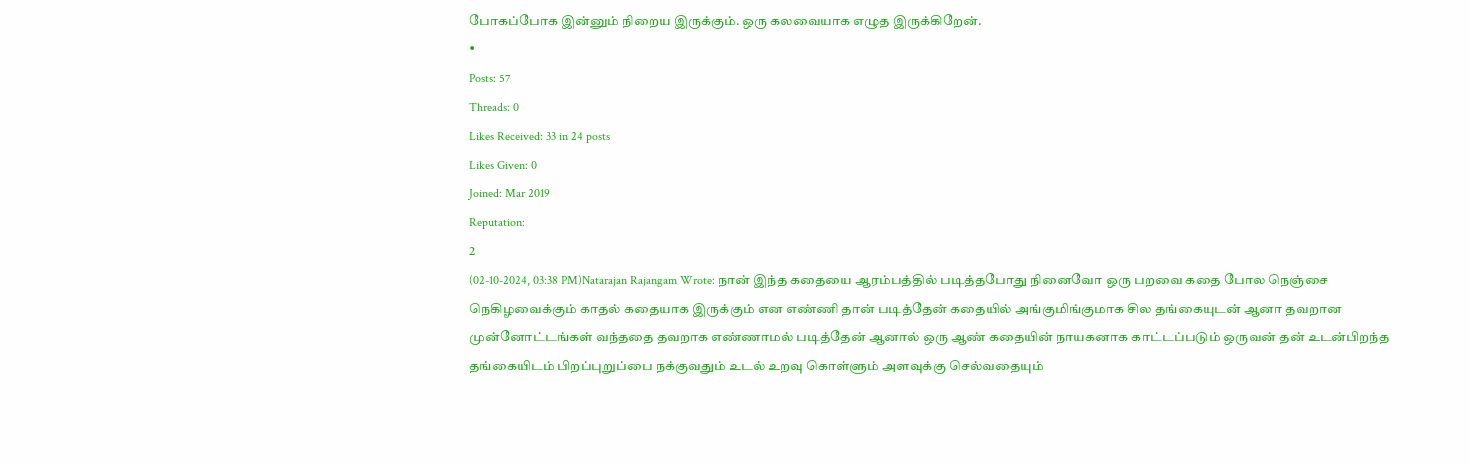போகப்போக இன்னும் நிறைய இருக்கும். ஒரு கலவையாக எழுத இருக்கிறேன்.
•
Posts: 57
Threads: 0
Likes Received: 33 in 24 posts
Likes Given: 0
Joined: Mar 2019
Reputation:
2
(02-10-2024, 03:38 PM)Natarajan Rajangam Wrote: நான் இந்த கதையை ஆரம்பத்தில் படித்தபோது நினைவோ ஒரு பறவை கதை போல நெஞ்சை நெகிழவைக்கும் காதல் கதையாக இருக்கும் என எண்ணி தான் படித்தேன் கதையில் அங்குமிங்குமாக சில தங்கையுடன் ஆனா தவறான முன்னோட்டங்கள் வந்ததை தவறாக எண்ணாமல் படித்தேன் ஆனால் ஒரு ஆண் கதையின் நாயகனாக காட்டப்படும் ஒருவன் தன் உடன்பிறந்த தங்கையிடம் பிறப்புறுப்பை நக்குவதும் உடல் உறவு கொள்ளும் அளவுக்கு செல்வதையும்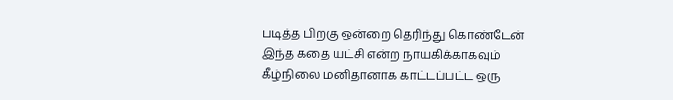படித்த பிறகு ஒன்றை தெரிந்து கொண்டேன் இந்த கதை யட்சி என்ற நாயகிக்காகவும் கீழ்நிலை மனிதானாக காட்டப்பட்ட ஒரு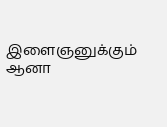இளைஞனுக்கும் ஆனா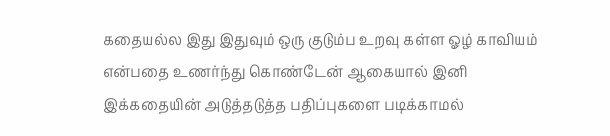கதையல்ல இது இதுவும் ஒரு குடும்ப உறவு கள்ள ஓழ் காவியம் என்பதை உணர்ந்து கொண்டேன் ஆகையால் இனி இக்கதையின் அடுத்தடுத்த பதிப்புகளை படிக்காமல்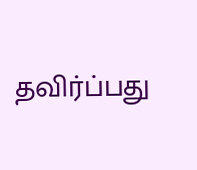தவிர்ப்பது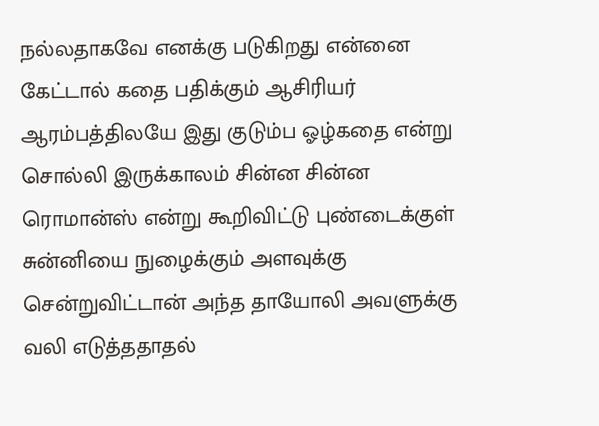நல்லதாகவே எனக்கு படுகிறது என்னை கேட்டால் கதை பதிக்கும் ஆசிரியர் ஆரம்பத்திலயே இது குடும்ப ஓழ்கதை என்று சொல்லி இருக்காலம் சின்ன சின்ன ரொமான்ஸ் என்று கூறிவிட்டு புண்டைக்குள் சுன்னியை நுழைக்கும் அளவுக்கு சென்றுவிட்டான் அந்த தாயோலி அவளுக்கு வலி எடுத்ததாதல்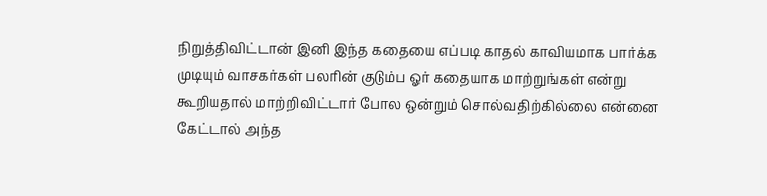நிறுத்திவிட்டான் இனி இந்த கதையை எப்படி காதல் காவியமாக பார்க்க முடியும் வாசகர்கள் பலரின் குடும்ப ஓர் கதையாக மாற்றுங்கள் என்று கூறியதால் மாற்றிவிட்டார் போல ஒன்றும் சொல்வதிற்கில்லை என்னை கேட்டால் அந்த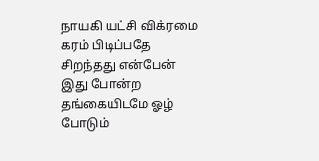நாயகி யட்சி விக்ரமை கரம் பிடிப்பதே சிறந்தது என்பேன் இது போன்ற தங்கையிடமே ஓழ் போடும்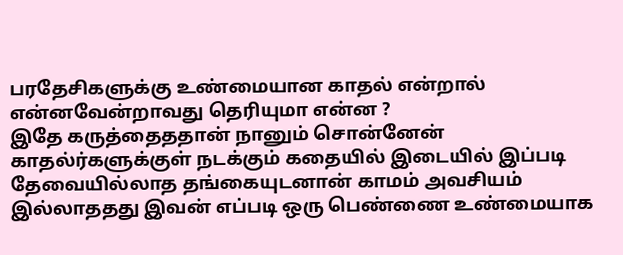பரதேசிகளுக்கு உண்மையான காதல் என்றால் என்னவேன்றாவது தெரியுமா என்ன ?
இதே கருத்தைததான் நானும் சொன்னேன் காதல்ர்களுக்குள் நடக்கும் கதையில் இடையில் இப்படி தேவையில்லாத தங்கையுடனான் காமம் அவசியம் இல்லாததது இவன் எப்படி ஒரு பெண்ணை உண்மையாக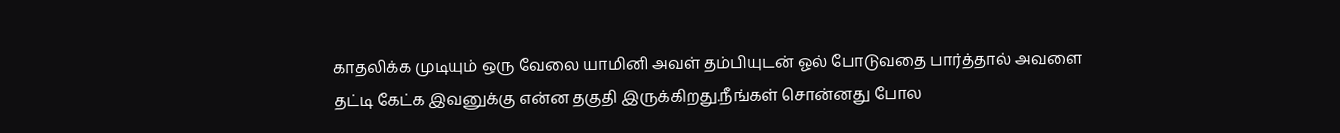காதலிக்க முடியும் ஒரு வேலை யாமினி அவள் தம்பியுடன் ஓல் போடுவதை பார்த்தால் அவளை தட்டி கேட்க இவனுக்கு என்ன தகுதி இருக்கிறது.நீங்கள் சொன்னது போல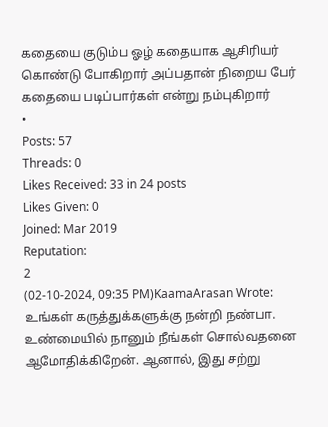கதையை குடும்ப ஓழ் கதையாக ஆசிரியர் கொண்டு போகிறார் அப்பதான் நிறைய பேர் கதையை படிப்பார்கள் என்று நம்புகிறார்
•
Posts: 57
Threads: 0
Likes Received: 33 in 24 posts
Likes Given: 0
Joined: Mar 2019
Reputation:
2
(02-10-2024, 09:35 PM)KaamaArasan Wrote: உங்கள் கருத்துக்களுக்கு நன்றி நண்பா. உண்மையில் நானும் நீங்கள் சொல்வதனை ஆமோதிக்கிறேன். ஆனால், இது சற்று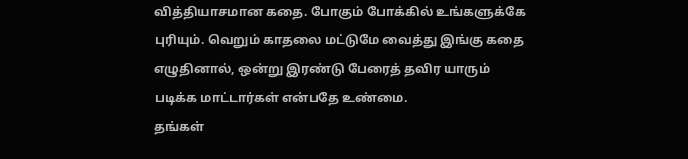வித்தியாசமான கதை. போகும் போக்கில் உங்களுக்கே புரியும். வெறும் காதலை மட்டுமே வைத்து இங்கு கதை எழுதினால், ஒன்று இரண்டு பேரைத் தவிர யாரும் படிக்க மாட்டார்கள் என்பதே உண்மை.
தங்கள்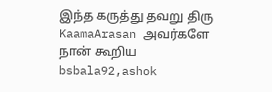இந்த கருத்து தவறு திரு KaamaArasan அவர்களே நான் கூறிய bsbala92,ashok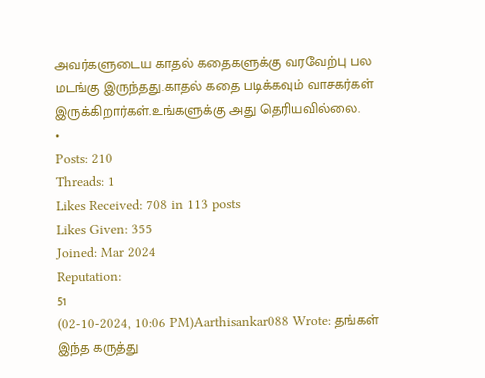அவர்களுடைய காதல் கதைகளுக்கு வரவேற்பு பல மடங்கு இருந்தது.காதல் கதை படிக்கவும் வாசகர்கள் இருக்கிறார்கள்.உங்களுக்கு அது தெரியவில்லை.
•
Posts: 210
Threads: 1
Likes Received: 708 in 113 posts
Likes Given: 355
Joined: Mar 2024
Reputation:
51
(02-10-2024, 10:06 PM)Aarthisankar088 Wrote: தங்கள் இந்த கருத்து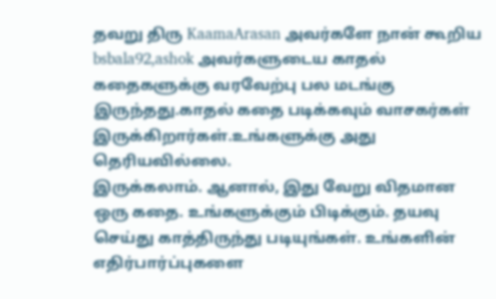தவறு திரு KaamaArasan அவர்களே நான் கூறிய bsbala92,ashok அவர்களுடைய காதல் கதைகளுக்கு வரவேற்பு பல மடங்கு இருந்தது.காதல் கதை படிக்கவும் வாசகர்கள் இருக்கிறார்கள்.உங்களுக்கு அது தெரியவில்லை.
இருக்கலாம். ஆனால், இது வேறு விதமான ஒரு கதை. உங்களுக்கும் பிடிக்கும். தயவு செய்து காத்திருந்து படியுங்கள். உங்களின் எதிர்பார்ப்புகளை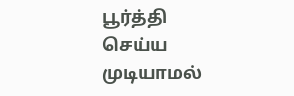பூர்த்தி செய்ய முடியாமல்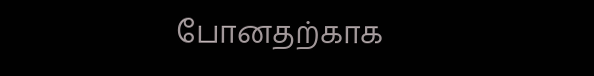போனதற்காக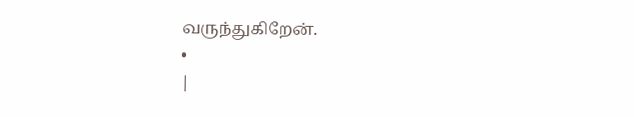வருந்துகிறேன்.
•
|